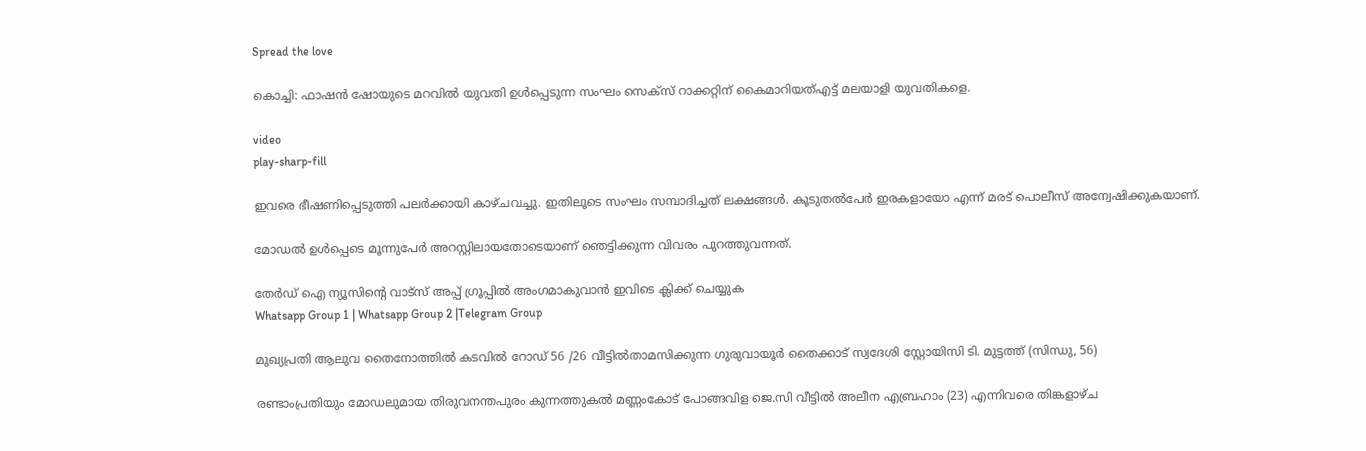Spread the love

കൊച്ചി: ഫാഷൻ ഷോയുടെ മറവിൽ യുവതി ഉള്‍പ്പെടുന്ന സംഘം സെക്സ് റാക്കറ്റിന് കൈമാറിയത്എട്ട് മലയാളി യുവതികളെ.

video
play-sharp-fill

ഇവരെ ഭീഷണിപ്പെടുത്തി പലർക്കായി കാഴ്ചവച്ചു. ഇതിലൂടെ സംഘം സമ്പാദിച്ചത് ലക്ഷങ്ങള്‍. കൂടുതല്‍പേർ ഇരകളായോ എന്ന് മരട് പൊലീസ് അന്വേഷിക്കുകയാണ്.

മോഡ‌ല്‍ ഉള്‍പ്പെടെ മൂന്നുപേർ അറസ്റ്റിലായതോടെയാണ് ഞെട്ടിക്കുന്ന വിവരം പുറത്തുവന്നത്.

തേർഡ് ഐ ന്യൂസിന്റെ വാട്സ് അപ്പ് ഗ്രൂപ്പിൽ അംഗമാകുവാൻ ഇവിടെ ക്ലിക്ക് ചെയ്യുക
Whatsapp Group 1 | Whatsapp Group 2 |Telegram Group

മുഖ്യപ്രതി ആലുവ തൈനോത്തില്‍ കടവില്‍ റോഡ് 56 /26 വീട്ടില്‍താമസിക്കുന്ന ഗുരുവായൂർ തൈക്കാട് സ്വദേശി സ്റ്റോയിസി ടി. മുട്ടത്ത് (സിന്ധു, 56)

രണ്ടാംപ്രതിയും മോ‌ഡലുമായ തിരുവനന്തപുരം കുന്നത്തുകല്‍ മണ്ണംകോട് പോങ്ങവിള ജെ.സി വീട്ടില്‍ അലീന എബ്രഹാം (23) എന്നിവരെ തിങ്കളാഴ്ച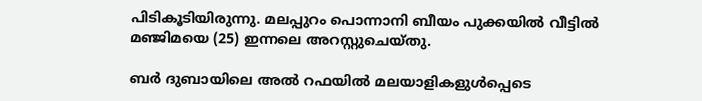പിടികൂടിയിരുന്നു. മലപ്പുറം പൊന്നാനി ബീയം പുക്കയില്‍ വീട്ടില്‍ മഞ്ജിമയെ (25) ഇന്നലെ അറസ്റ്റുചെയ്തു.

ബർ ദുബായിലെ അല്‍ റഫയില്‍ മലയാളികളുള്‍പ്പെടെ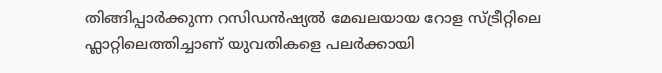തിങ്ങിപ്പാർക്കുന്ന റസിഡൻഷ്യല്‍ മേഖലയായ റോള സ്ട്രീറ്റിലെ ഫ്ലാറ്റിലെത്തിച്ചാണ് യുവതികളെ പലർക്കായി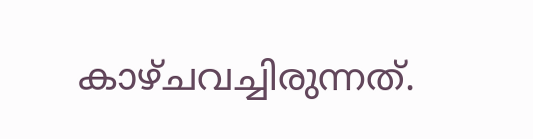കാഴ്ചവച്ചിരുന്നത്.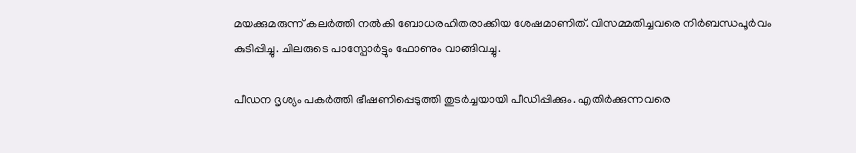മയക്കുമരുന്ന് കലർത്തി നല്‍കി ബോധരഹിതരാക്കിയ ശേഷമാണിത്. വിസമ്മതിച്ചവരെ നിർബന്ധപൂർവം കുടിപ്പിച്ചു. ചിലരുടെ പാസ്പോർട്ടും ഫോണും വാങ്ങിവച്ചു.

പീഡന ദൃശ്യം പകർത്തി ഭീഷണിപ്പെടുത്തി തുടർച്ചയായി പീഡിപ്പിക്കും. എതിർക്കുന്നവരെ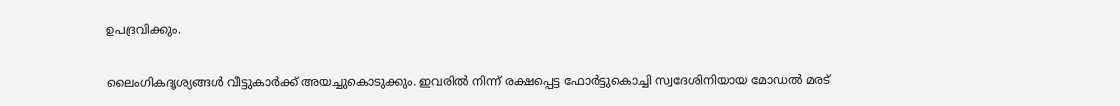ഉപദ്രവിക്കും.

ലൈംഗികദൃശ്യങ്ങള്‍ വീട്ടുകാർക്ക് അയച്ചുകൊടുക്കും. ഇവരില്‍ നിന്ന് രക്ഷപ്പെട്ട ഫോർട്ടുകൊച്ചി സ്വദേശിനിയായ മോ‌ഡല്‍ മരട്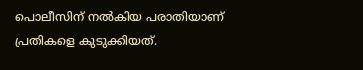പൊലീസിന് നല്‍കിയ പരാതിയാണ് പ്രതികളെ കുടുക്കിയത്.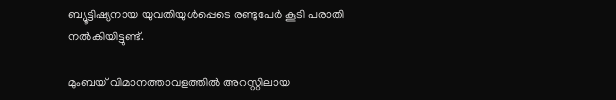ബ്യൂട്ടിഷ്യനായ യുവതിയുള്‍പ്പെടെ രണ്ടുപേർ കൂടി പരാതി നല്‍കിയിട്ടുണ്ട്.

മുംബയ് വിമാനത്താവളത്തില്‍ അറസ്റ്റിലായ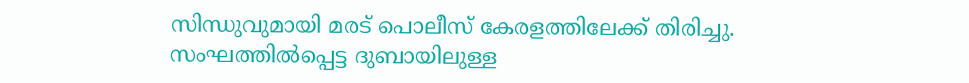സിന്ധുവുമായി മരട് പൊലീസ് കേരളത്തിലേക്ക് തിരിച്ചു. സംഘത്തില്‍പ്പെട്ട ദുബായിലുള്ള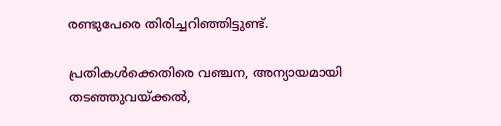രണ്ടുപേരെ തിരിച്ചറിഞ്ഞിട്ടുണ്ട്.

പ്രതികള്‍ക്കെതിരെ വഞ്ചന, അന്യായമായി തടഞ്ഞുവയ്ക്കല്‍,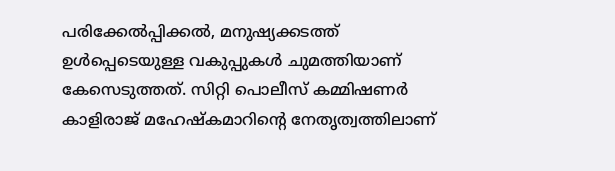പരിക്കേല്‍പ്പിക്കല്‍, മനുഷ്യക്കടത്ത് ഉള്‍പ്പെടെയുള്ള വകുപ്പുകള്‍ ചുമത്തിയാണ് കേസെടുത്തത്. സിറ്റി പൊലീസ് കമ്മിഷണർ കാളിരാജ് മഹേഷ്കമാറിന്റെ നേതൃത്വത്തിലാണ്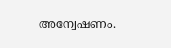അന്വേഷണം.